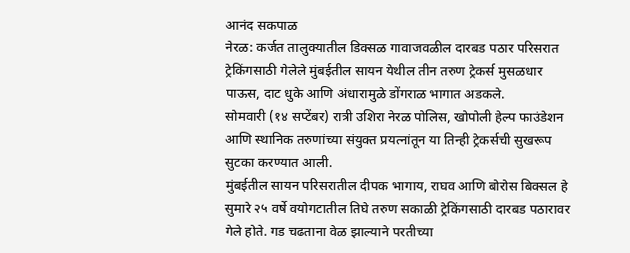आनंद सकपाळ
नेरळ: कर्जत तालुक्यातील डिक्सळ गावाजवळील दारबड पठार परिसरात ट्रेकिंगसाठी गेलेले मुंबईतील सायन येथील तीन तरुण ट्रेकर्स मुसळधार पाऊस, दाट धुके आणि अंधारामुळे डोंगराळ भागात अडकले.
सोमवारी (१४ सप्टेंबर) रात्री उशिरा नेरळ पोलिस, खोपोली हेल्प फाउंडेशन आणि स्थानिक तरुणांच्या संयुक्त प्रयत्नांतून या तिन्ही ट्रेकर्सची सुखरूप सुटका करण्यात आली.
मुंबईतील सायन परिसरातील दीपक भागाय, राघव आणि बोरोस बिक्सल हे सुमारे २५ वर्षे वयोगटातील तिघे तरुण सकाळी ट्रेकिंगसाठी दारबड पठारावर गेले होते. गड चढताना वेळ झाल्याने परतीच्या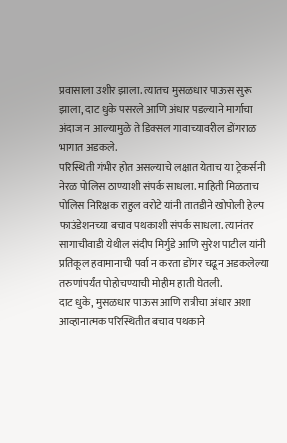प्रवासाला उशीर झाला. त्यातच मुसळधार पाऊस सुरू झाला, दाट धुके पसरले आणि अंधार पडल्याने मार्गाचा अंदाज न आल्यामुळे ते डिक्सल गावाच्यावरील डोंगराळ भागात अडकले.
परिस्थिती गंभीर होत असल्याचे लक्षात येताच या ट्रेकर्सनी नेरळ पोलिस ठाण्याशी संपर्क साधला. माहिती मिळताच पोलिस निरिक्षक राहुल वरोटे यांनी तातडीने खोपोली हेल्प फाउंडेशनच्या बचाव पथकाशी संपर्क साधला. त्यानंतर सागाचीवाडी येथील संदीप मिर्गुडे आणि सुरेश पाटील यांनी प्रतिकूल हवामानाची पर्वा न करता डोंगर चढून अडकलेल्या तरुणांपर्यंत पोहोचण्याची मोहीम हाती घेतली.
दाट धुके, मुसळधार पाऊस आणि रात्रीचा अंधार अशा आव्हानात्मक परिस्थितीत बचाव पथकाने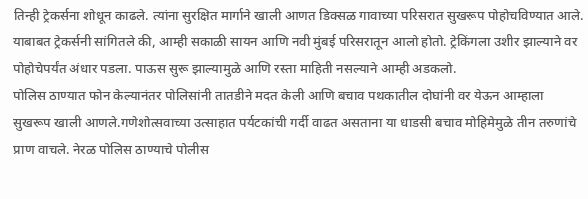तिन्ही ट्रेकर्सना शोधून काढले. त्यांना सुरक्षित मार्गाने खाली आणत डिक्सळ गावाच्या परिसरात सुखरूप पोहोचविण्यात आले.
याबाबत ट्रेकर्सनी सांगितले की, आम्ही सकाळी सायन आणि नवी मुंबई परिसरातून आलो होतो. ट्रेकिंगला उशीर झाल्याने वर पोहोचेपर्यंत अंधार पडला. पाऊस सुरू झाल्यामुळे आणि रस्ता माहिती नसल्याने आम्ही अडकलो.
पोलिस ठाण्यात फोन केल्यानंतर पोलिसांनी तातडीने मदत केली आणि बचाव पथकातील दोघांनी वर येऊन आम्हाला सुखरूप खाली आणले.गणेशोत्सवाच्या उत्साहात पर्यटकांची गर्दी वाढत असताना या धाडसी बचाव मोहिमेमुळे तीन तरुणांचे प्राण वाचले. नेरळ पोलिस ठाण्याचे पोलीस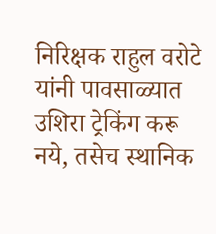निरिक्षक राहुल वरोटे यांनी पावसाळ्यात उशिरा ट्रेकिंग करू नये, तसेच स्थानिक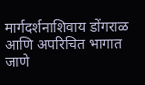मार्गदर्शनाशिवाय डोंगराळ आणि अपरिचित भागात जाणे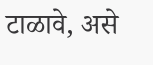टाळावे, असे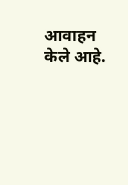आवाहन केले आहे.